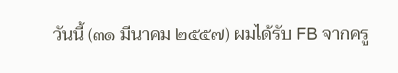วันนี้ (๓๑ มีนาคม ๒๕๕๗) ผมได้รับ FB จากครู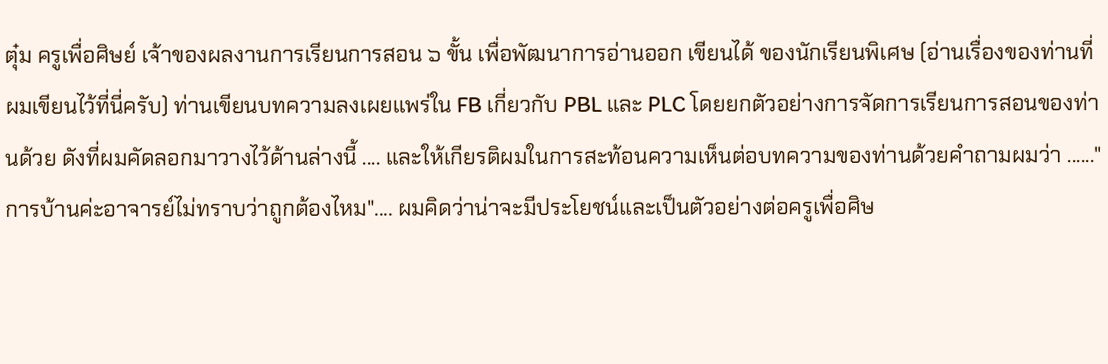ตุ๋ม ครูเพื่อศิษย์ เจ้าของผลงานการเรียนการสอน ๖ ขั้น เพื่อพัฒนาการอ่านออก เขียนได้ ของนักเรียนพิเศษ (อ่านเรื่องของท่านที่ผมเขียนไว้ที่นี่ครับ) ท่านเขียนบทความลงเผยแพร่ใน FB เกี่ยวกับ PBL และ PLC โดยยกตัวอย่างการจัดการเรียนการสอนของท่านด้วย ดังที่ผมคัดลอกมาวางไว้ด้านล่างนี้ .... และให้เกียรติผมในการสะท้อนความเห็นต่อบทความของท่านด้วยคำถามผมว่า ......"การบ้านค่ะอาจารย์ไม่ทราบว่าถูกต้องไหม".... ผมคิดว่าน่าจะมีประโยชน์และเป็นตัวอย่างต่อครูเพื่อศิษ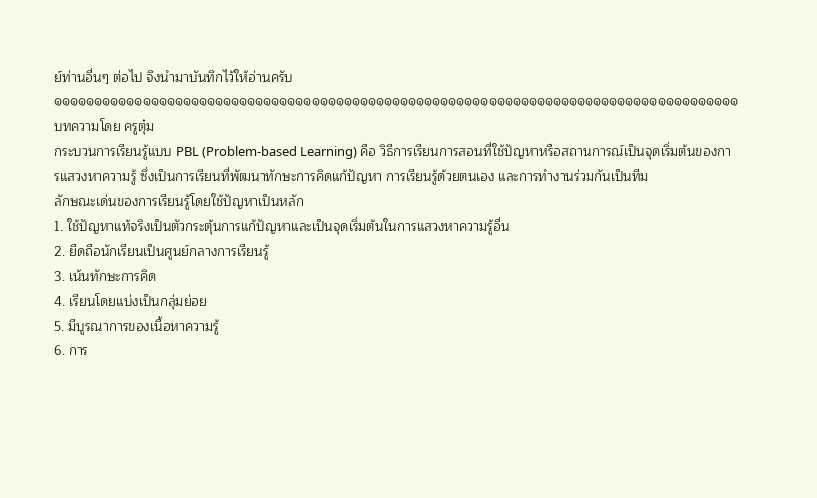ย์ท่านอื่นๆ ต่อไป จึงนำมาบันทึกไว้ให้อ่านครับ
๑๑๑๑๑๑๑๑๑๑๑๑๑๑๑๑๑๑๑๑๑๑๑๑๑๑๑๑๑๑๑๑๑๑๑๑๑๑๑๑๑๑๑๑๑๑๑๑๑๑๑๑๑๑๑๑๑๑๑๑๑๑๑๑๑๑๑๑๑๑๑๑๑๑๑๑๑๑๑๑๑๑๑๑๑
บทความโดย ครูตุ๋ม
กระบวนการเรียนรู้แบบ PBL (Problem-based Learning) คือ วิธีการเรียนการสอนที่ใช้ปัญหาหรือสถานการณ์เป็นจุดเริ่มต้นของการแสวงหาความรู้ ซึ่งเป็นการเรียนที่พัฒนาทักษะการคิดแก้ปัญหา การเรียนรู้ด้วยตนเอง และการทำงานร่วมกันเป็นทีม
ลักษณะเด่นของการเรียนรู้โดยใช้ปัญหาเป็นหลัก
1. ใช้ปัญหาแท้จริงเป็นตัวกระตุ้นการแก้ปัญหาและเป็นจุดเริ่มต้นในการแสวงหาความรู้อื่น
2. ยืดถือนักเรียนเป็นศูนย์กลางการเรียนรู้
3. เน้นทักษะการคิด
4. เรียนโดยแบ่งเป็นกลุ่มย่อย
5. มีบูรณาการของเนื้อหาความรู้
6. การ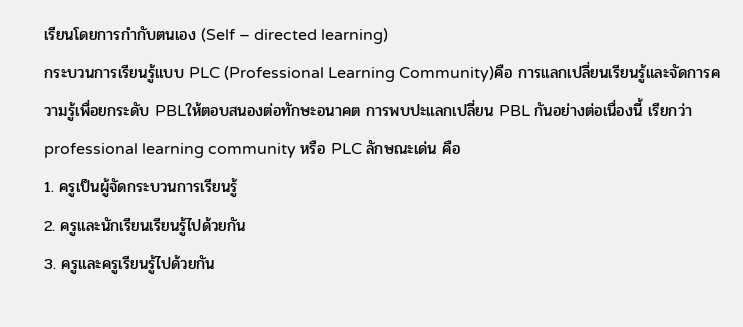เรียนโดยการกำกับตนเอง (Self – directed learning)
กระบวนการเรียนรู้แบบ PLC (Professional Learning Community)คือ การแลกเปลี่ยนเรียนรู้และจัดการความรู้เพื่อยกระดับ PBLให้ตอบสนองต่อทักษะอนาคต การพบปะแลกเปลี่ยน PBL กันอย่างต่อเนื่องนี้ เรียกว่า professional learning community หรือ PLC ลักษณะเด่น คือ
1. ครูเป็นผู้จัดกระบวนการเรียนรู้
2. ครูและนักเรียนเรียนรู้ไปด้วยกัน
3. ครูและครูเรียนรู้ไปด้วยกัน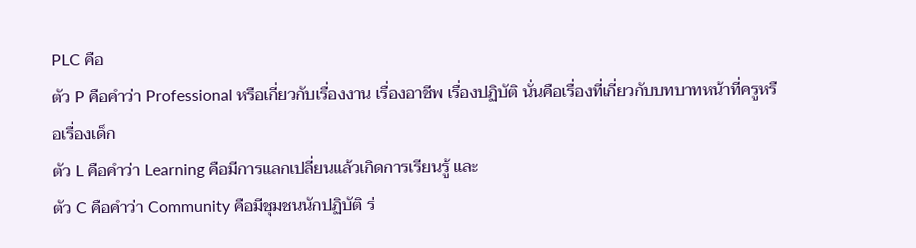PLC คือ
ตัว P คือคำว่า Professional หรือเกี่ยวกับเรื่องงาน เรื่องอาชีพ เรื่องปฏิบัติ นั่นคือเรื่องที่เกี่ยวกับบทบาทหน้าที่ครูหรือเรื่องเด็ก
ตัว L คือคำว่า Learning คือมีการแลกเปลี่ยนแล้วเกิดการเรียนรู้ และ
ตัว C คือคำว่า Community คือมีชุมชนนักปฏิบัติ ร่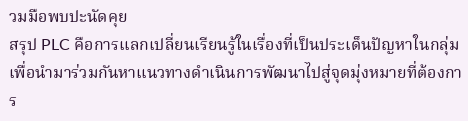วมมือพบปะนัดคุย
สรุป PLC คือการแลกเปลี่ยนเรียนรู้ในเรื่องที่เป็นประเด็นปัญหาในกลุ่ม เพื่อนำมาร่วมกันหาแนวทางดำเนินการพัฒนาไปสู่จุดมุ่งหมายที่ต้องการ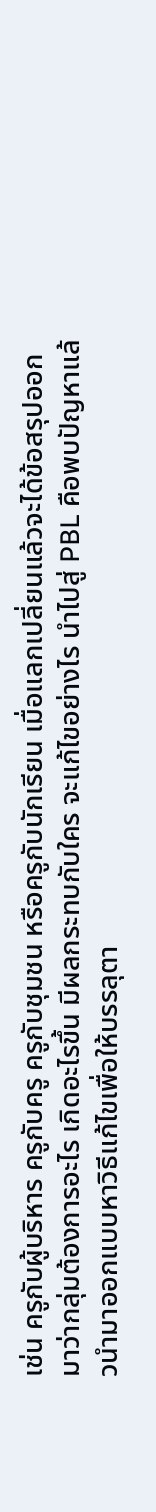เช่น ครูกับผู้บริหาร ครูกับครู ครูกับชุมชน หรือครูกับนักเรียน เมื่อแลกเปลี่ยนแล้วจะได้ข้อสรุปออกมาว่ากลุ่มต้องการอะไร เกิดอะไรขึ้น มีผลกระทบกับใคร จะแก้ไขอย่างไร นำไปสู่ PBL คือพบปัญหาแล้วนำมาออกแบบหาวิธีแก้ไขเพื่อให้บรรลุตา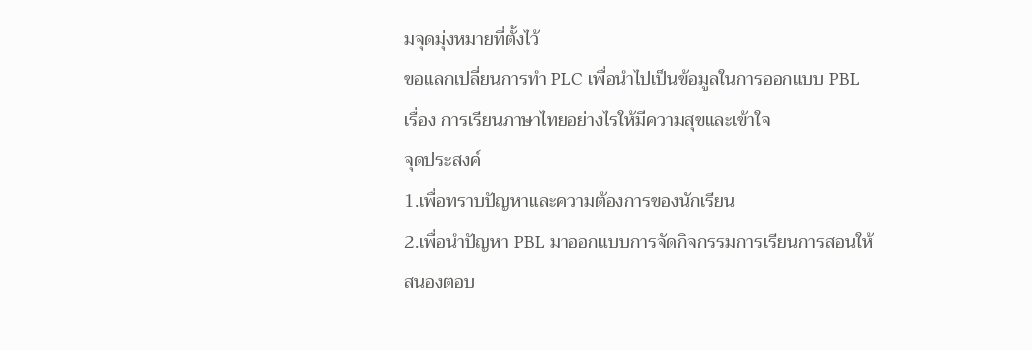มจุดมุ่งหมายที่ตั้งไว้
ขอแลกเปลี่ยนการทำ PLC เพื่อนำไปเป็นข้อมูลในการออกแบบ PBL เรื่อง การเรียนภาษาไทยอย่างไรให้มีความสุขและเข้าใจ
จุดประสงค์
1.เพื่อทราบปัญหาและความต้องการของนักเรียน
2.เพื่อนำปัญหา PBL มาออกแบบการจัดกิจกรรมการเรียนการสอนให้ สนองตอบ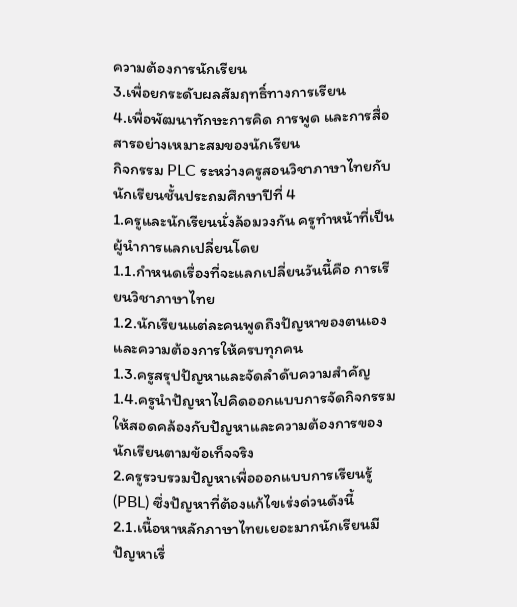ความต้องการนักเรียน
3.เพื่อยกระดับผลสัมฤทธิ์ทางการเรียน
4.เพื่อพัฒนาทักษะการคิด การพูด และการสื่อสารอย่างเหมาะสมของนักเรียน
กิจกรรม PLC ระหว่างครูสอนวิชาภาษาไทยกับนักเรียนชั้นประถมศึกษาปีที่ 4
1.ครูและนักเรียนนั่งล้อมวงกัน ครูทำหน้าที่เป็นผู้นำการแลกเปลี่ยนโดย
1.1.กำหนดเรื่องที่จะแลกเปลี่ยนวันนี้คือ การเรียนวิชาภาษาไทย
1.2.นักเรียนแต่ละคนพูดถึงปัญหาของตนเอง และความต้องการให้ครบทุกคน
1.3.ครูสรุปปัญหาและจัดลำดับความสำคัญ
1.4.ครูนำปัญหาไปคิดออกแบบการจัดกิจกรรมให้สอดคล้องกับปัญหาและความต้องการของนักเรียนตามข้อเท็จจริง
2.ครูรวบรวมปัญหาเพื่อออกแบบการเรียนรู้ (PBL) ซึ่งปัญหาที่ต้องแก้ไขเร่งด่วนดังนี้
2.1.เนื้อหาหลักภาษาไทยเยอะมากนักเรียนมีปัญหาเรื่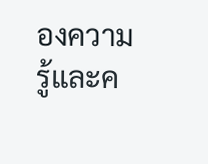องความรู้และค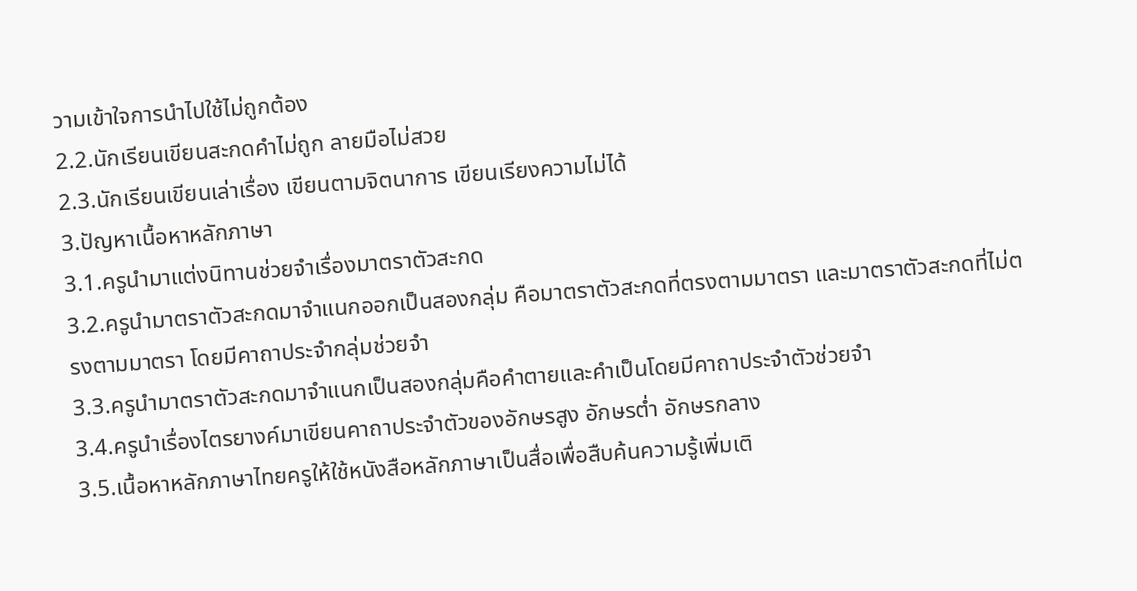วามเข้าใจการนำไปใช้ไม่ถูกต้อง
2.2.นักเรียนเขียนสะกดคำไม่ถูก ลายมือไม่สวย
2.3.นักเรียนเขียนเล่าเรื่อง เขียนตามจิตนาการ เขียนเรียงความไม่ได้
3.ปัญหาเนื้อหาหลักภาษา
3.1.ครูนำมาแต่งนิทานช่วยจำเรื่องมาตราตัวสะกด
3.2.ครูนำมาตราตัวสะกดมาจำแนกออกเป็นสองกลุ่ม คือมาตราตัวสะกดที่ตรงตามมาตรา และมาตราตัวสะกดที่ไม่ตรงตามมาตรา โดยมีคาถาประจำกลุ่มช่วยจำ
3.3.ครูนำมาตราตัวสะกดมาจำแนกเป็นสองกลุ่มคือคำตายและคำเป็นโดยมีคาถาประจำตัวช่วยจำ
3.4.ครูนำเรื่องไตรยางค์มาเขียนคาถาประจำตัวของอักษรสูง อักษรต่ำ อักษรกลาง
3.5.เนื้อหาหลักภาษาไทยครูให้ใช้หนังสือหลักภาษาเป็นสื่อเพื่อสืบค้นความรู้เพิ่มเติ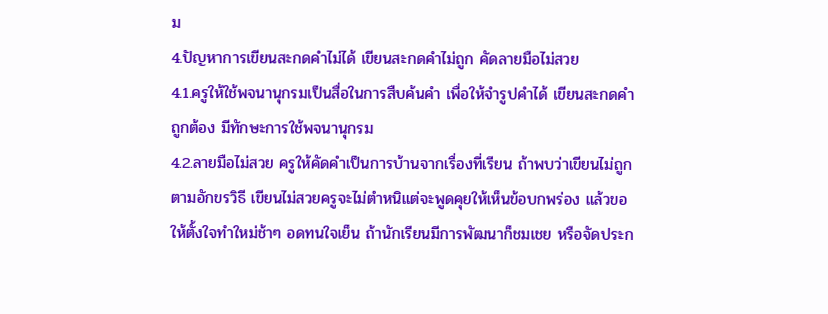ม
4.ปัญหาการเขียนสะกดคำไม่ได้ เขียนสะกดคำไม่ถูก คัดลายมือไม่สวย
4.1.ครูให้ใช้พจนานุกรมเป็นสื่อในการสืบค้นคำ เพื่อให้จำรูปคำได้ เขียนสะกดคำถูกต้อง มีทักษะการใช้พจนานุกรม
4.2.ลายมือไม่สวย ครูให้คัดคำเป็นการบ้านจากเรื่องที่เรียน ถ้าพบว่าเขียนไม่ถูกตามอักขรวิธี เขียนไม่สวยครูจะไม่ตำหนิแต่จะพูดคุยให้เห็นข้อบกพร่อง แล้วขอให้ตั้งใจทำใหม่ช้าๆ อดทนใจเย็น ถ้านักเรียนมีการพัฒนาก็ชมเชย หรือจัดประก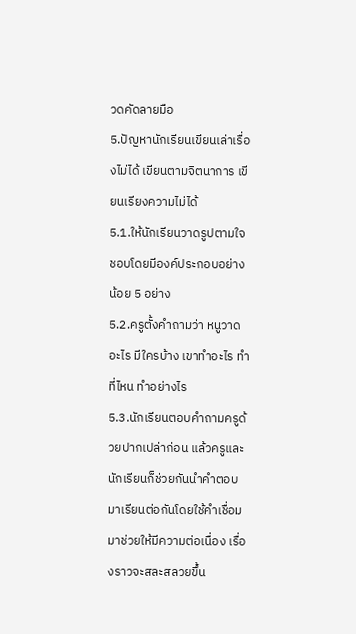วดคัดลายมือ
5.ปัญหานักเรียนเขียนเล่าเรื่องไม่ได้ เขียนตามจิตนาการ เขียนเรียงความไม่ได้
5.1.ให้นักเรียนวาดรูปตามใจชอบโดยมีองค์ประกอบอย่างน้อย 5 อย่าง
5.2.ครูตั้งคำถามว่า หนูวาดอะไร มีใครบ้าง เขาทำอะไร ทำที่ไหน ทำอย่างไร
5.3.นักเรียนตอบคำถามครูด้วยปากเปล่าก่อน แล้วครูและนักเรียนก็ช่วยกันนำคำตอบมาเรียนต่อกันโดยใช้คำเชื่อมมาช่วยให้มีความต่อเนื่อง เรื่องราวจะสละสลวยขึ้น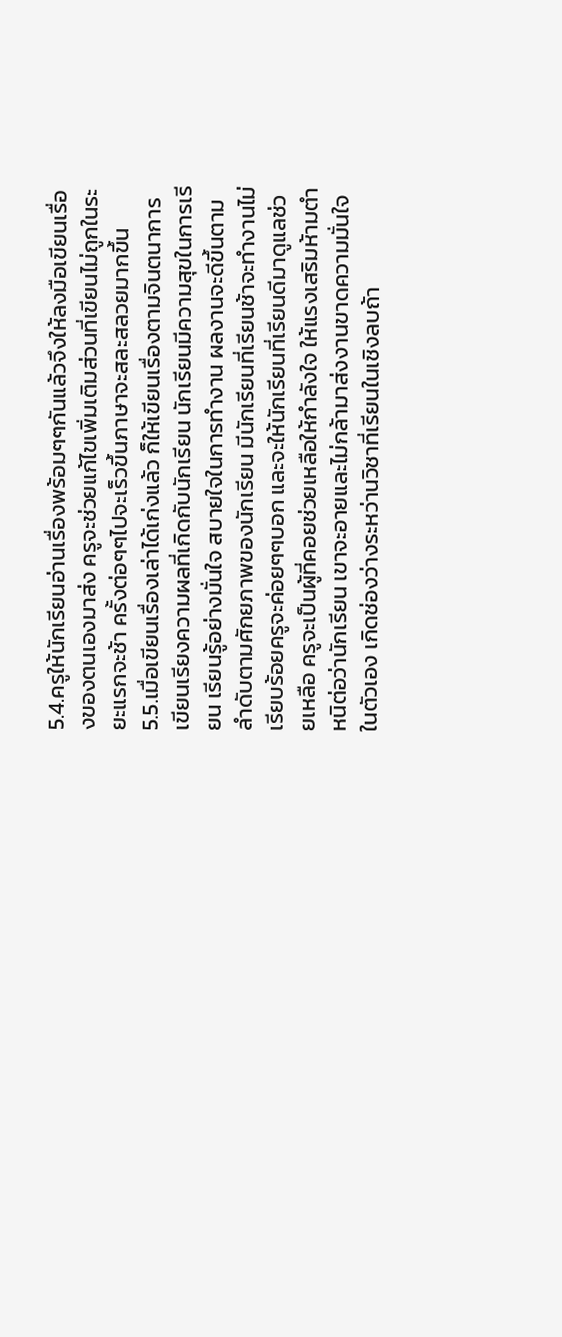5.4.ครูให้นักเรียนอ่านเรื่องพร้อมๆๆกันแล้วจึงให้ลงมือเขียนเรื่องของตนเองมาส่ง ครูจะช่วยแก้ไขเพิ่มเติมส่วนที่เขียนไม่ถูกในระยะแรกจะช้า ครั้งต่อๆๆไปจะเร็วขึ้นภาษาจะสละสลวยมากขึ้น
5.5.เมื่อเขียนเรื่องเล่าได้เก่งแล้ว ก็ให้เขียนเรื่องตามจินตนาการ เขียนเรียงความผลที่เกิดกับนักเรียน นักเรียนมีความสุขในการเรียน เรียนรู้อย่างมั่นใจ สบายใจในการทำงาน ผลงานจะดีขึ้นตามลำดับตามศักยภาพของนักเรียน มีนักเรียนที่เรียนช้าจะทำงานไม่เรียบร้อยครูจะค่อยๆๆบอก และจะให้นักเรียนที่เรียนดีมาดูแลช่วยเหลือ ครูจะเป็นผู้ที่คอยช่วยเหลือให้กำลังใจ ให้แรงเสริมห้ามตำหนิต่อว่านักเรียน เขาจะอายและไม่กล้ามาส่งงานขาดความมั่นใจในตัวเอง เกิดช่องว่างระหว่านวิชาที่เรียนในเชิงลบถ้า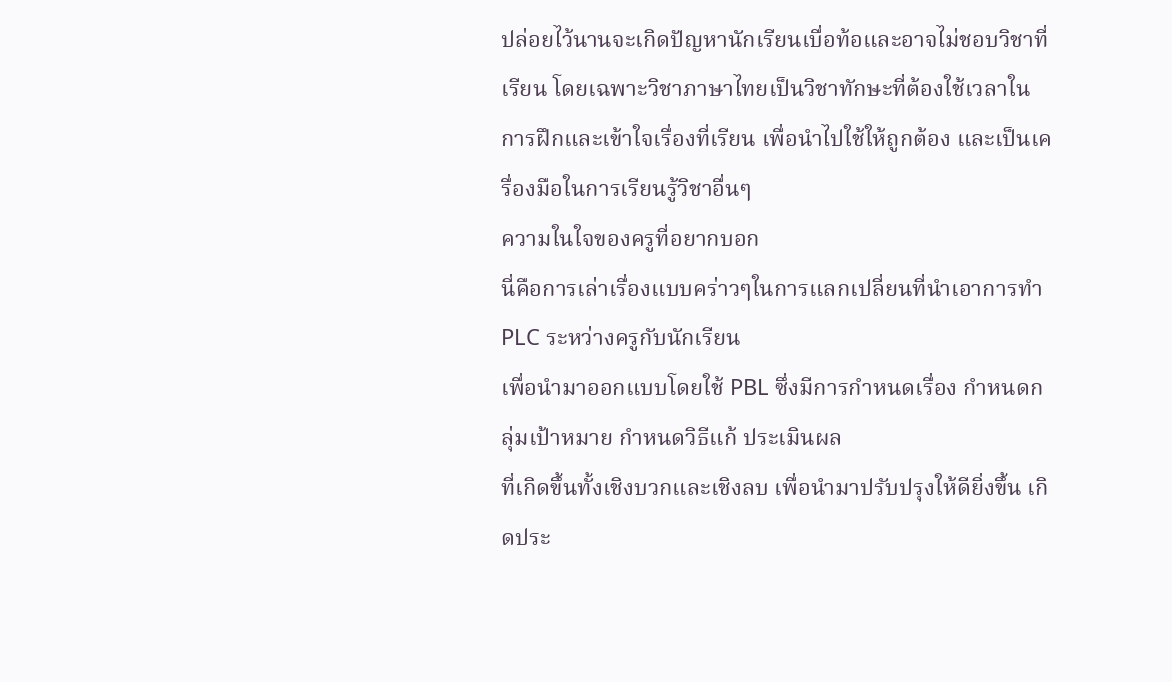ปล่อยไว้นานจะเกิดปัญหานักเรียนเบื่อท้อและอาจไม่ชอบวิชาที่เรียน โดยเฉพาะวิชาภาษาไทยเป็นวิชาทักษะที่ต้องใช้เวลาในการฝึกและเข้าใจเรื่องที่เรียน เพื่อนำไปใช้ให้ถูกต้อง และเป็นเครื่องมือในการเรียนรู้วิชาอื่นๆ
ความในใจของครูที่อยากบอก
นี่คือการเล่าเรื่องแบบคร่าวๆในการแลกเปลี่ยนที่นำเอาการทำ PLC ระหว่างครูกับนักเรียน
เพื่อนำมาออกแบบโดยใช้ PBL ซึ่งมีการกำหนดเรื่อง กำหนดกลุ่มเป้าหมาย กำหนดวิธีแก้ ประเมินผล
ที่เกิดขึ้นทั้งเชิงบวกและเชิงลบ เพื่อนำมาปรับปรุงให้ดียิ่งขึ้น เกิดประ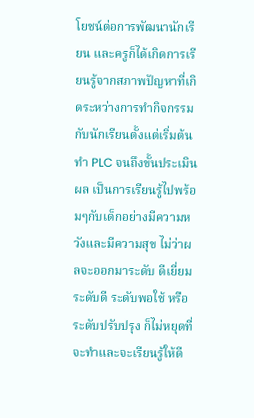โยชน์ต่อการพัฒนานักเรียน และครูก็ได้เกิดการเรียนรู้จากสภาพปัญหาที่เกิดระหว่างการทำกิจกรรมกับนักเรียนตั้งแต่เริ่มต้นทำ PLC จนถึงขั้นประเมินผล เป็นการเรียนรู้ไปพร้อมๆกับเด็กอย่างมีความหวังและมีความสุข ไม่ว่าผลจะออกมาระดับ ดีเยี่ยมระดับดี ระดับพอใช้ หรือระดับปรับปรุง ก็ไม่หยุดที่จะทำและจะเรียนรู้ให้ดี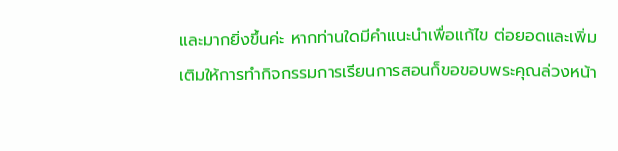และมากยิ่งขึ้นค่ะ หากท่านใดมีคำแนะนำเพื่อแก้ไข ต่อยอดและเพิ่มเติมให้การทำกิจกรรมการเรียนการสอนก็ขอขอบพระคุณล่วงหน้า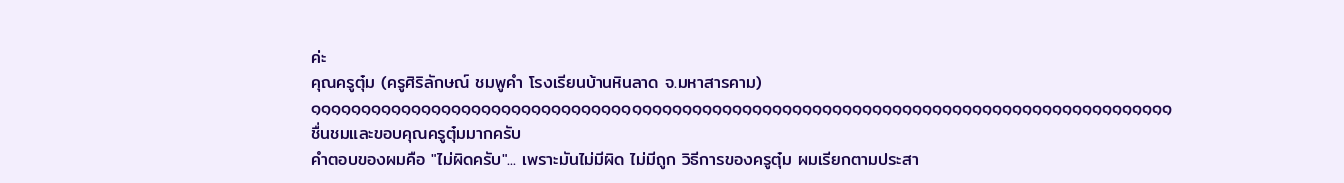ค่ะ
คุณครูตุ๋ม (ครูศิริลักษณ์ ชมพูคำ โรงเรียนบ้านหินลาด จ.มหาสารคาม)
๑๑๑๑๑๑๑๑๑๑๑๑๑๑๑๑๑๑๑๑๑๑๑๑๑๑๑๑๑๑๑๑๑๑๑๑๑๑๑๑๑๑๑๑๑๑๑๑๑๑๑๑๑๑๑๑๑๑๑๑๑๑๑๑๑๑๑๑๑๑๑๑๑๑๑๑๑๑๑๑๑๑๑๑๑๑
ชื่นชมและขอบคุณครูตุ๋มมากครับ
คำตอบของผมคือ "ไม่ผิดครับ"... เพราะมันไม่มีผิด ไม่มีถูก วิธีการของครูตุ๋ม ผมเรียกตามประสา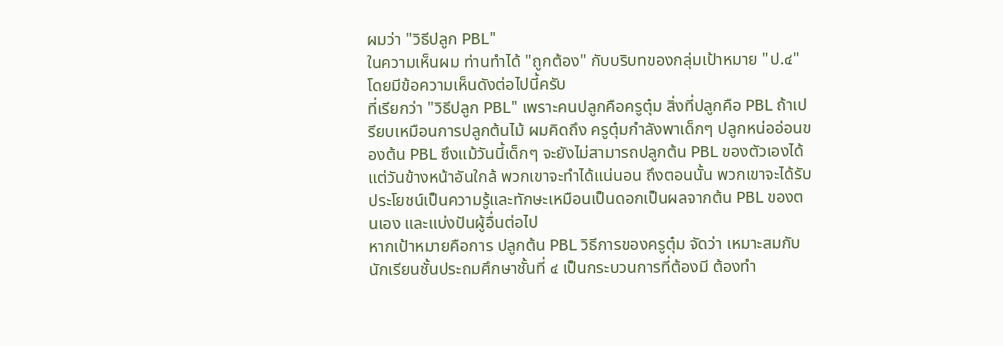ผมว่า "วิธีปลูก PBL"
ในความเห็นผม ท่านทำได้ "ถูกต้อง" กับบริบทของกลุ่มเป้าหมาย "ป.๔" โดยมีข้อความเห็นดังต่อไปนี้ครับ
ที่เรียกว่า "วิธีปลูก PBL" เพราะคนปลูกคือครูตุ๋ม สิ่งที่ปลูกคือ PBL ถ้าเปรียบเหมือนการปลูกต้นไม้ ผมคิดถึง ครูตุ๋มกำลังพาเด็กๆ ปลูกหน่ออ่อนของต้น PBL ซึงแม้วันนี้เด็กๆ จะยังไม่สามารถปลูกต้น PBL ของตัวเองได้ แต่วันข้างหน้าอันใกล้ พวกเขาจะทำได้แน่นอน ถึงตอนนั้น พวกเขาจะได้รับประโยชน์เป็นความรู้และทักษะเหมือนเป็นดอกเป็นผลจากต้น PBL ของตนเอง และแบ่งปันผู้อื่นต่อไป
หากเป้าหมายคือการ ปลูกต้น PBL วิธีการของครูตุ๋ม จัดว่า เหมาะสมกับนักเรียนชั้นประถมศึกษาชั้นที่ ๔ เป็นกระบวนการที่ต้องมี ต้องทำ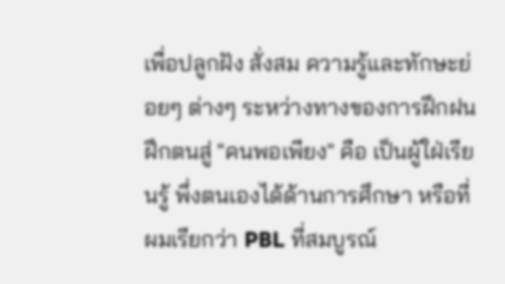เพื่อปลูกฝัง สั่งสม ความรู้และทักษะย่อยๆ ต่างๆ ระหว่างทางของการฝึกฝน ฝึกตนสู่ "คนพอเพียง" คือ เป็นผู้ใฝ่เรียนรู้ พึ่งตนเองได้ด้านการศึกษา หรือที่ผมเรียกว่า PBL ที่สมบูรณ์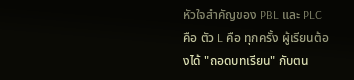หัวใจสำคัญของ PBL และ PLC คือ ตัว L คือ ทุกครั้ง ผู้เรียนต้องได้ "ถอดบทเรียน" กับตน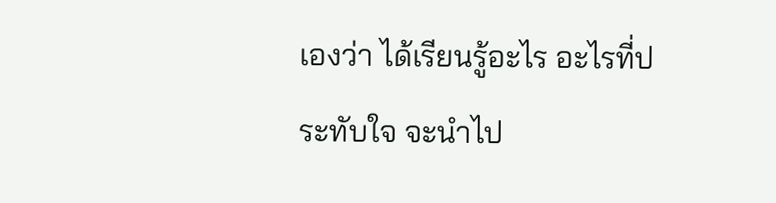เองว่า ได้เรียนรู้อะไร อะไรที่ประทับใจ จะนำไป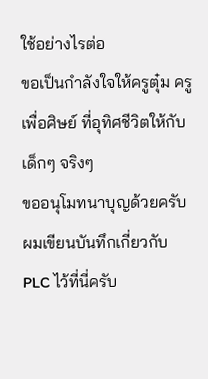ใช้อย่างไรต่อ
ขอเป็นกำลังใจให้ครูตุ๋ม ครูเพื่อศิษย์ ที่อุทิศชีวิตให้กับเด็กๆ จริงๆ
ขออนุโมทนาบุญด้วยครับ
ผมเขียนบันทึกเกี่ยวกับ PLC ไว้ที่นี่ครับ